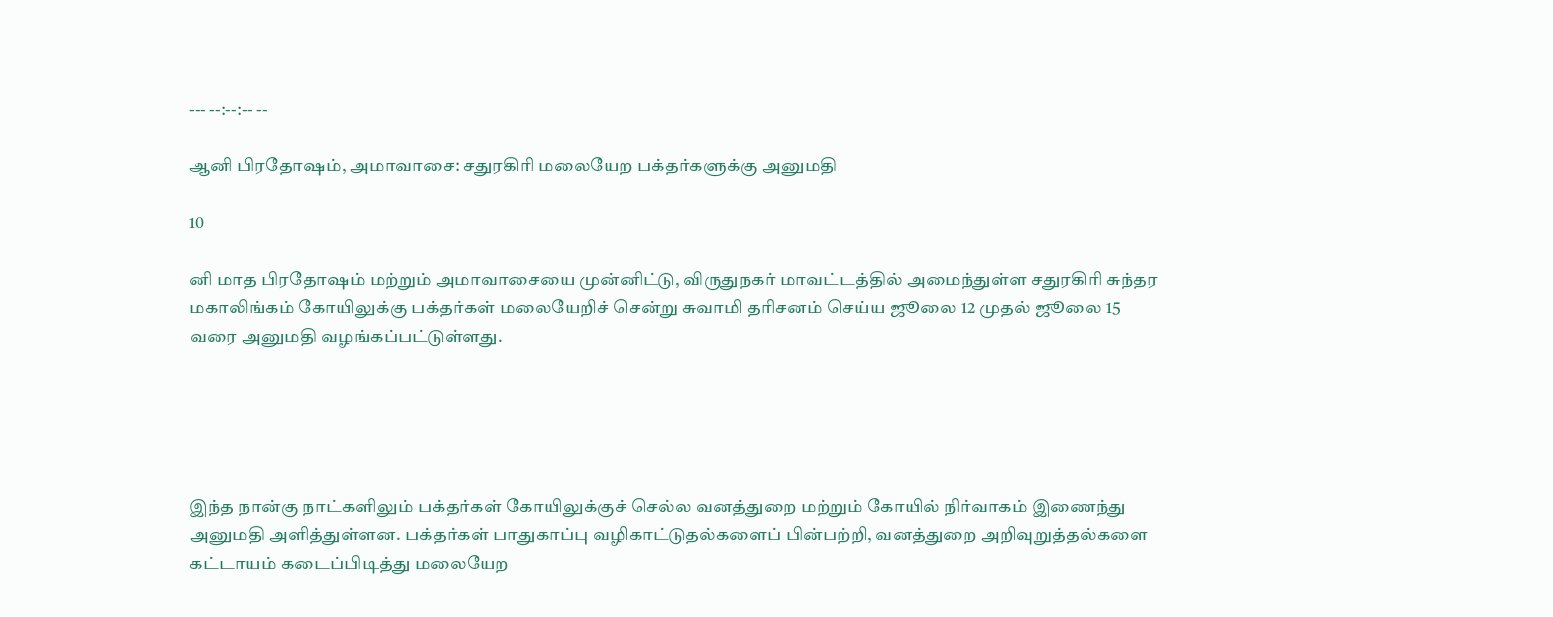--- --:--:-- --

ஆனி பிரதோஷம், அமாவாசை: சதுரகிரி மலையேற பக்தர்களுக்கு அனுமதி

10

னி மாத பிரதோஷம் மற்றும் அமாவாசையை முன்னிட்டு, விருதுநகர் மாவட்டத்தில் அமைந்துள்ள சதுரகிரி சுந்தர மகாலிங்கம் கோயிலுக்கு பக்தர்கள் மலையேறிச் சென்று சுவாமி தரிசனம் செய்ய ஜூலை 12 முதல் ஜூலை 15 வரை அனுமதி வழங்கப்பட்டுள்ளது.





இந்த நான்கு நாட்களிலும் பக்தர்கள் கோயிலுக்குச் செல்ல வனத்துறை மற்றும் கோயில் நிர்வாகம் இணைந்து அனுமதி அளித்துள்ளன. பக்தர்கள் பாதுகாப்பு வழிகாட்டுதல்களைப் பின்பற்றி, வனத்துறை அறிவுறுத்தல்களை கட்டாயம் கடைப்பிடித்து மலையேற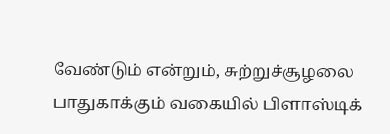வேண்டும் என்றும், சுற்றுச்சூழலை பாதுகாக்கும் வகையில் பிளாஸ்டிக்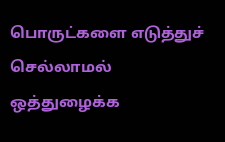பொருட்களை எடுத்துச் செல்லாமல் ஒத்துழைக்க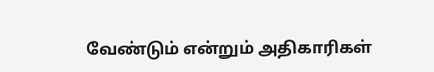வேண்டும் என்றும் அதிகாரிகள்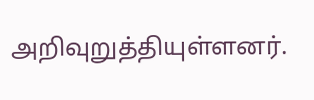அறிவுறுத்தியுள்ளனர்.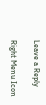Leave a Reply

Right Menu Icon